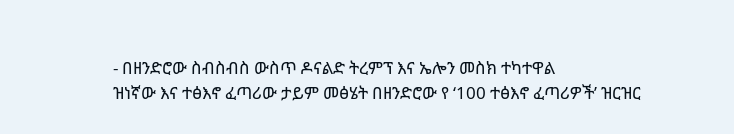- በዘንድሮው ስብስብስ ውስጥ ዶናልድ ትረምፕ እና ኤሎን መስክ ተካተዋል
ዝነኛው እና ተፅእኖ ፈጣሪው ታይም መፅሄት በዘንድሮው የ ‘100 ተፅእኖ ፈጣሪዎች’ ዝርዝር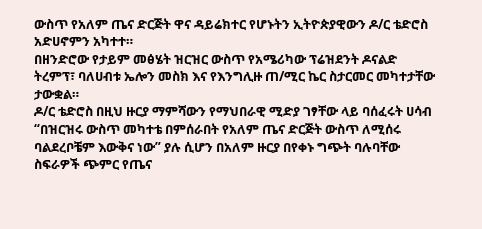ውስጥ የአለም ጤና ድርጅት ዋና ዳይሬክተር የሆኑትን ኢትዮጵያዊውን ዶ/ር ቴድሮስ አድሀኖምን አካተተ።
በዘንድሮው የታይም መፅሄት ዝርዝር ውስጥ የአሜሪካው ፕሬዝደንት ዶናልድ ትረምፕ፣ ባለሀብቱ ኤሎን መስክ እና የእንግሊዙ ጠ/ሚር ኬር ስታርመር መካተታቸው ታውቋል።
ዶ/ር ቴድሮስ በዚህ ዙርያ ማምሻውን የማህበራዊ ሚድያ ገፃቸው ላይ ባሰፈሩት ሀሳብ “በዝርዝሩ ውስጥ መካተቴ በምሰራበት የአለም ጤና ድርጅት ውስጥ ለሚሰሩ ባልደረቦቼም እውቅና ነው” ያሉ ሲሆን በአለም ዙርያ በየቀኑ ግጭት ባሉባቸው ስፍራዎች ጭምር የጤና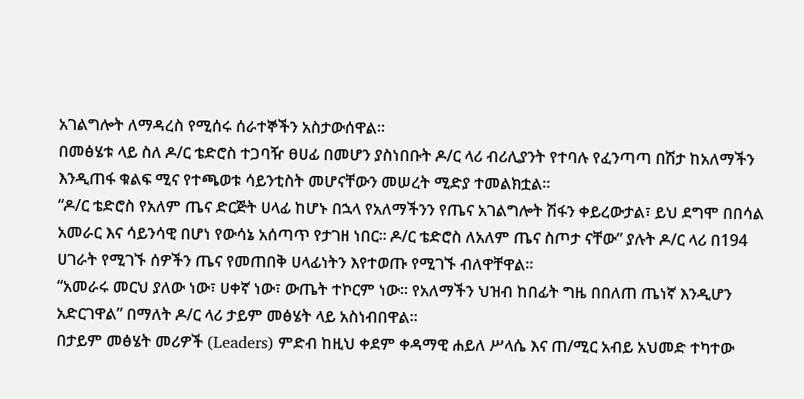አገልግሎት ለማዳረስ የሚሰሩ ሰራተኞችን አስታውሰዋል።
በመፅሄቱ ላይ ስለ ዶ/ር ቴድሮስ ተጋባዥ ፀሀፊ በመሆን ያስነበቡት ዶ/ር ላሪ ብሪሊያንት የተባሉ የፈንጣጣ በሽታ ከአለማችን እንዲጠፋ ቁልፍ ሚና የተጫወቱ ሳይንቲስት መሆናቸውን መሠረት ሚድያ ተመልክቷል።
“ዶ/ር ቴድሮስ የአለም ጤና ድርጅት ሀላፊ ከሆኑ በኋላ የአለማችንን የጤና አገልግሎት ሽፋን ቀይረውታል፣ ይህ ደግሞ በበሳል አመራር እና ሳይንሳዊ በሆነ የውሳኔ አሰጣጥ የታገዘ ነበር። ዶ/ር ቴድሮስ ለአለም ጤና ስጦታ ናቸው” ያሉት ዶ/ር ላሪ በ194 ሀገራት የሚገኙ ሰዎችን ጤና የመጠበቅ ሀላፊነትን እየተወጡ የሚገኙ ብለዋቸዋል።
“አመራሩ መርህ ያለው ነው፣ ሀቀኛ ነው፣ ውጤት ተኮርም ነው። የአለማችን ህዝብ ከበፊት ግዜ በበለጠ ጤነኛ እንዲሆን አድርገዋል” በማለት ዶ/ር ላሪ ታይም መፅሄት ላይ አስነብበዋል።
በታይም መፅሄት መሪዎች (Leaders) ምድብ ከዚህ ቀደም ቀዳማዊ ሐይለ ሥላሴ እና ጠ/ሚር አብይ አህመድ ተካተው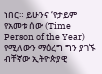ነበር። ይሁንና ‘የታይም የአመቱ ሰው (Time Person of the Year) የሚለውን ማዕረግ ግን ያገኙ ብቸኛው ኢትዮጵያዊ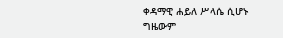ቀዳማዊ ሐይለ ሥላሴ ሲሆኑ ግዜውም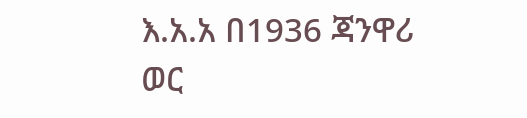እ.አ.አ በ1936 ጃንዋሪ ወር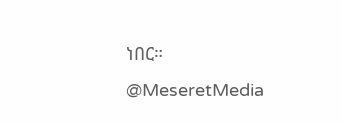ነበር።
@MeseretMedia